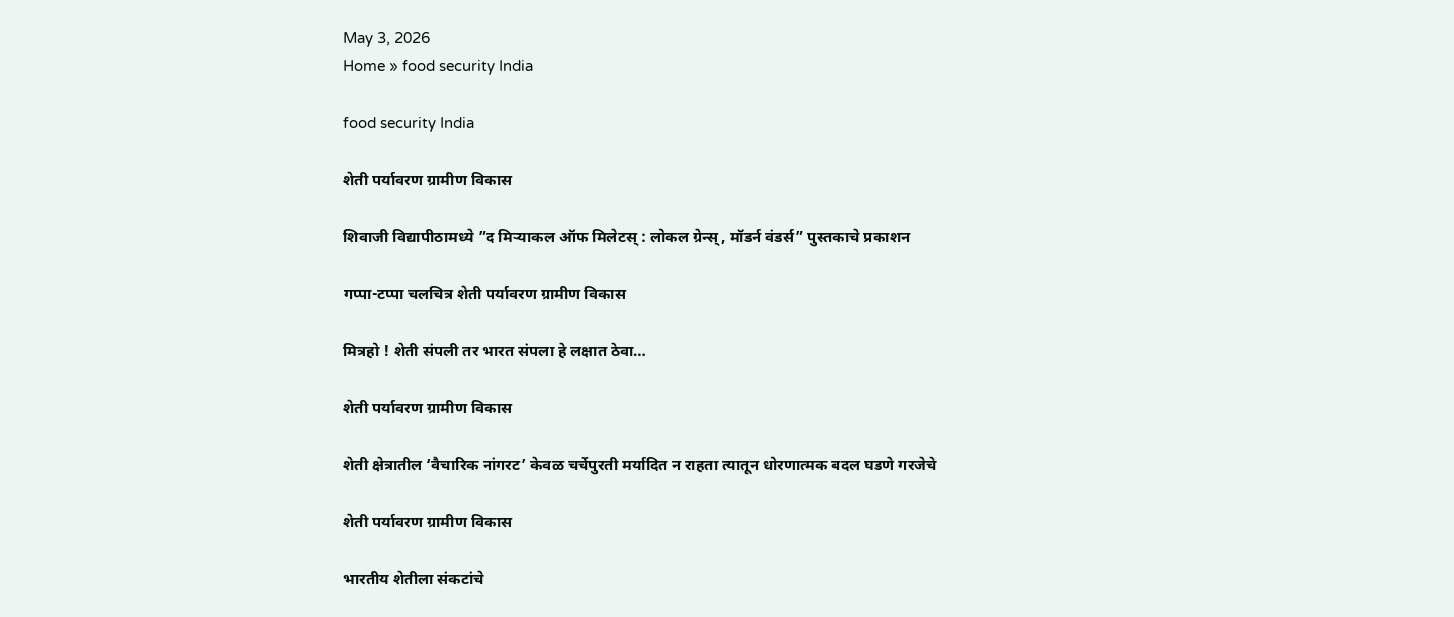May 3, 2026
Home » food security India

food security India

शेती पर्यावरण ग्रामीण विकास

शिवाजी विद्यापीठामध्ये ”द मिऱ्याकल ऑफ मिलेटस् : लोकल ग्रेन्स्, मॉडर्न वंडर्स” पुस्तकाचे प्रकाशन

गप्पा-टप्पा चलचित्र शेती पर्यावरण ग्रामीण विकास

मित्रहो ! शेती संपली तर भारत संपला हे लक्षात ठेवा…

शेती पर्यावरण ग्रामीण विकास

शेती क्षेत्रातील ‘वैचारिक नांगरट’ केवळ चर्चेपुरती मर्यादित न राहता त्यातून धोरणात्मक बदल घडणे गरजेचे

शेती पर्यावरण ग्रामीण विकास

भारतीय शेतीला संकटांचे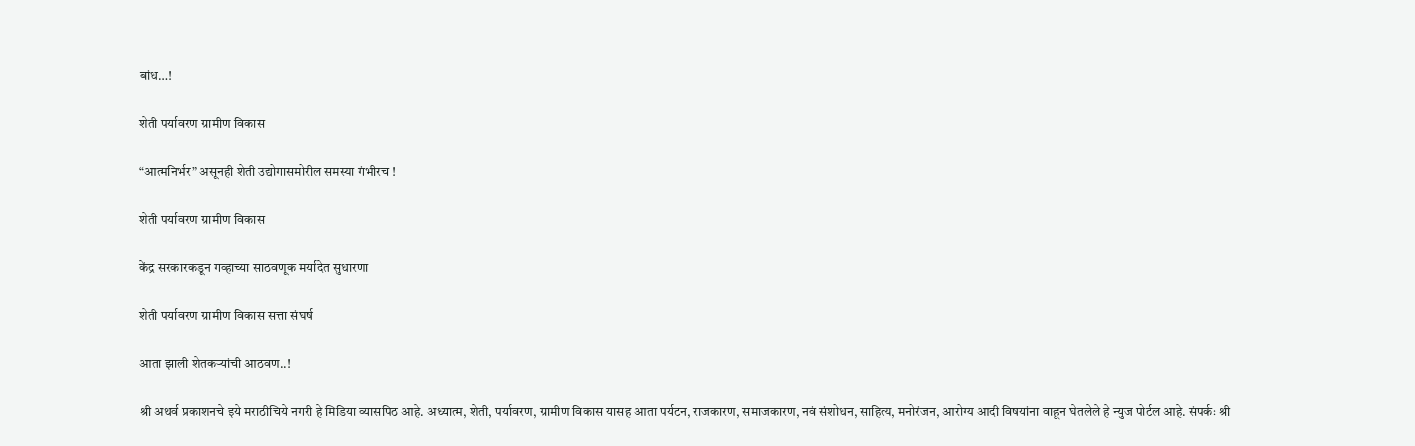बांध…!

शेती पर्यावरण ग्रामीण विकास

“आत्मनिर्भर” असूनही शेती उद्योगासमोरील समस्या गंभीरच !

शेती पर्यावरण ग्रामीण विकास

केंद्र सरकारकडून गव्हाच्या साठवणूक मर्यादेत सुधारणा

शेती पर्यावरण ग्रामीण विकास सत्ता संघर्ष

आता झाली शेतकऱ्यांची आठवण..!

श्री अथर्व प्रकाशनचे इये मराठीचिये नगरी हे मिडिया व्यासपिठ आहे. अध्यात्म, शेती, पर्यावरण, ग्रामीण विकास यासह आता पर्यटन, राजकारण, समाजकारण, नवं संशोधन, साहित्य, मनोरंजन, आरोग्य आदी विषयांना वाहून घेतलेले हे न्युज पोर्टल आहे. संपर्कः श्री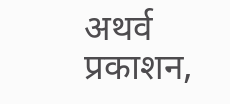अथर्व प्रकाशन,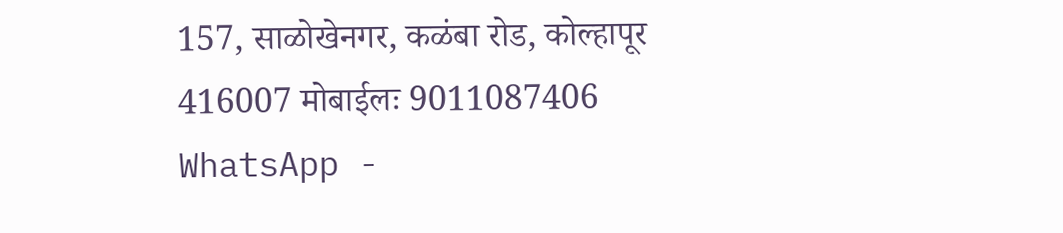157, साळोखेनगर, कळंबा रोड, कोल्हापूर 416007 मोबाईलः 9011087406 WhatsApp -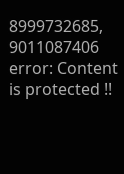8999732685, 9011087406
error: Content is protected !!